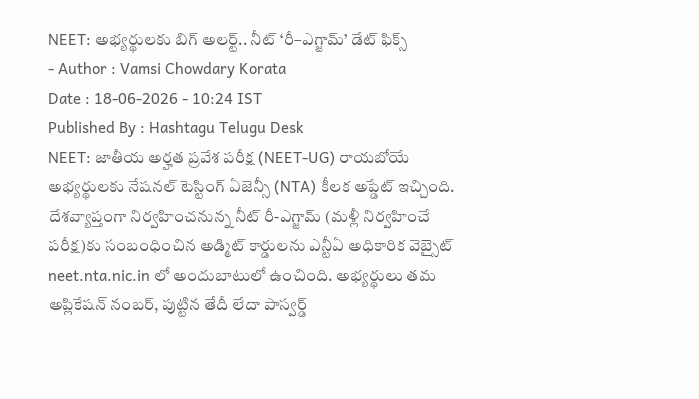NEET: అభ్యర్థులకు బిగ్ అలర్ట్.. నీట్ ‘రీ–ఎగ్జామ్’ డేట్ ఫిక్స్
- Author : Vamsi Chowdary Korata
Date : 18-06-2026 - 10:24 IST
Published By : Hashtagu Telugu Desk
NEET: జాతీయ అర్హత ప్రవేశ పరీక్ష (NEET-UG) రాయబోయే అభ్యర్థులకు నేషనల్ టెస్టింగ్ ఏజెన్సీ (NTA) కీలక అప్డేట్ ఇచ్చింది. దేశవ్యాప్తంగా నిర్వహించనున్న నీట్ రీ-ఎగ్జామ్ (మళ్లీ నిర్వహించే పరీక్ష)కు సంబంధించిన అడ్మిట్ కార్డులను ఎన్టీఏ అధికారిక వెబ్సైట్ neet.nta.nic.in లో అందుబాటులో ఉంచింది. అభ్యర్థులు తమ అప్లికేషన్ నంబర్, పుట్టిన తేదీ లేదా పాస్వర్డ్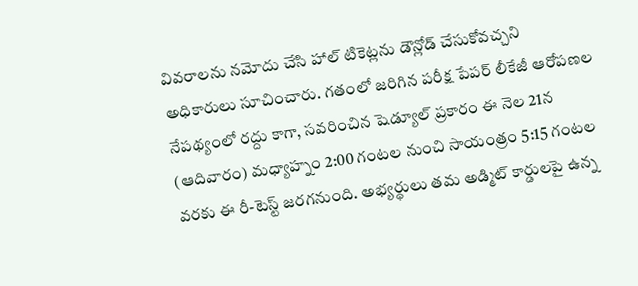వివరాలను నమోదు చేసి హాల్ టికెట్లను డౌన్లోడ్ చేసుకోవచ్చని అధికారులు సూచించారు. గతంలో జరిగిన పరీక్ష పేపర్ లీకేజీ ఆరోపణల నేపథ్యంలో రద్దు కాగా, సవరించిన షెడ్యూల్ ప్రకారం ఈ నెల 21న (ఆదివారం) మధ్యాహ్నం 2:00 గంటల నుంచి సాయంత్రం 5:15 గంటల వరకు ఈ రీ-టెస్ట్ జరగనుంది. అభ్యర్థులు తమ అడ్మిట్ కార్డులపై ఉన్న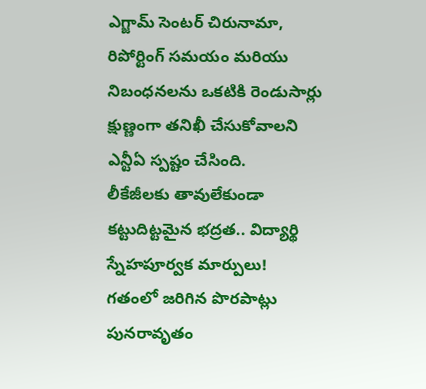ఎగ్జామ్ సెంటర్ చిరునామా, రిపోర్టింగ్ సమయం మరియు నిబంధనలను ఒకటికి రెండుసార్లు క్షుణ్ణంగా తనిఖీ చేసుకోవాలని ఎన్టీఏ స్పష్టం చేసింది.
లీకేజీలకు తావులేకుండా కట్టుదిట్టమైన భద్రత.. విద్యార్థి స్నేహపూర్వక మార్పులు!
గతంలో జరిగిన పొరపాట్లు పునరావృతం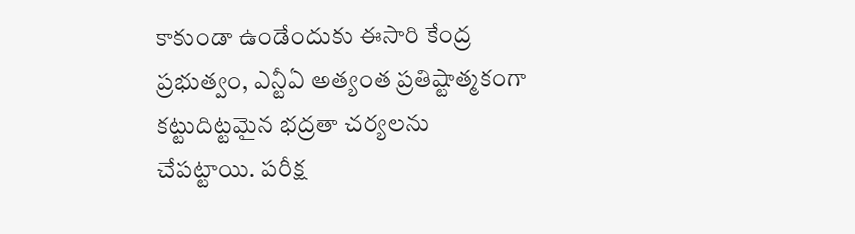కాకుండా ఉండేందుకు ఈసారి కేంద్ర ప్రభుత్వం, ఎన్టీఏ అత్యంత ప్రతిష్టాత్మకంగా కట్టుదిట్టమైన భద్రతా చర్యలను చేపట్టాయి. పరీక్ష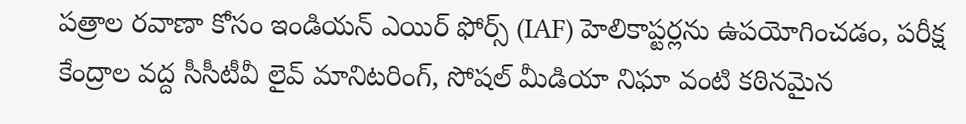పత్రాల రవాణా కోసం ఇండియన్ ఎయిర్ ఫోర్స్ (IAF) హెలికాప్టర్లను ఉపయోగించడం, పరీక్ష కేంద్రాల వద్ద సీసీటీవీ లైవ్ మానిటరింగ్, సోషల్ మీడియా నిఘా వంటి కఠినమైన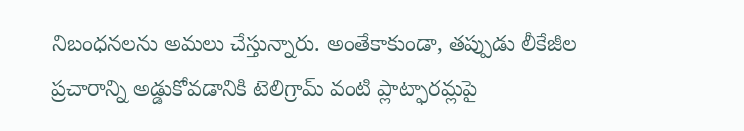నిబంధనలను అమలు చేస్తున్నారు. అంతేకాకుండా, తప్పుడు లీకేజీల ప్రచారాన్ని అడ్డుకోవడానికి టెలిగ్రామ్ వంటి ప్లాట్ఫారమ్లపై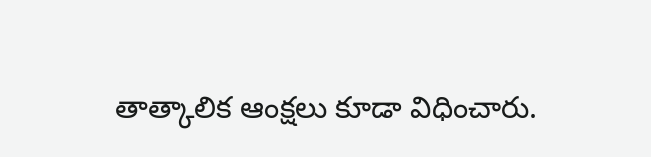తాత్కాలిక ఆంక్షలు కూడా విధించారు.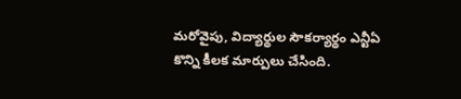మరోవైపు, విద్యార్థుల సౌకర్యార్థం ఎన్టీఏ కొన్ని కీలక మార్పులు చేసింది.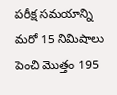పరీక్ష సమయాన్ని మరో 15 నిమిషాలు పెంచి మొత్తం 195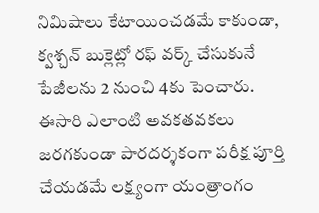నిమిషాలు కేటాయించడమే కాకుండా, క్వశ్చన్ బుక్లెట్లో రఫ్ వర్క్ చేసుకునే పేజీలను 2 నుంచి 4కు పెంచారు. ఈసారి ఎలాంటి అవకతవకలు జరగకుండా పారదర్శకంగా పరీక్ష పూర్తి చేయడమే లక్ష్యంగా యంత్రాంగం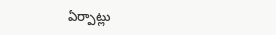ఏర్పాట్లు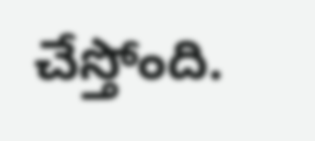చేస్తోంది.